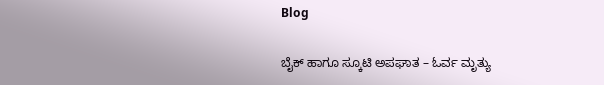Blog

ಬೈಕ್ ಹಾಗೂ ಸ್ಕೂಟಿ ಅಪಘಾತ – ಓರ್ವ ಮೃತ್ಯು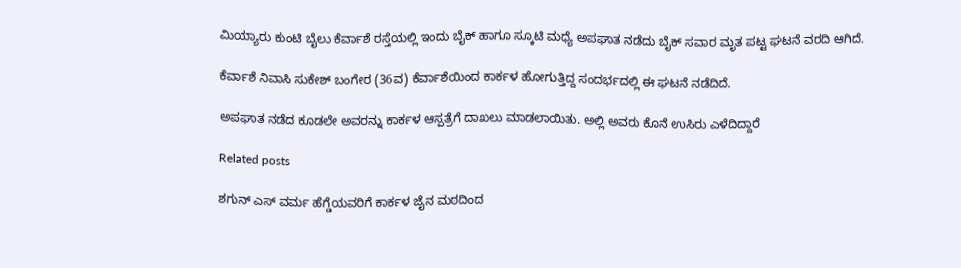ಮಿಯ್ಯಾರು ಕುಂಟಿ ಬೈಲು ಕೆರ್ವಾಶೆ ರಸ್ತೆಯಲ್ಲಿ ಇಂದು ಬೈಕ್ ಹಾಗೂ ಸ್ಕೂಟಿ ಮಧ್ಯೆ ಅಪಘಾತ ನಡೆದು ಬೈಕ್ ಸವಾರ ಮೃತ ಪಟ್ಟ ಘಟನೆ ವರದಿ ಆಗಿದೆ.

ಕೆರ್ವಾಶೆ ನಿವಾಸಿ ಸುಕೇಶ್ ಬಂಗೇರ (36ವ) ಕೆರ್ವಾಶೆಯಿಂದ ಕಾರ್ಕಳ ಹೋಗುತ್ತಿದ್ದ ಸಂದರ್ಭದಲ್ಲಿ ಈ ಘಟನೆ ನಡೆದಿದೆ.

ಅಪಘಾತ ನಡೆದ ಕೂಡಲೇ ಅವರನ್ನು ಕಾರ್ಕಳ ಆಸ್ಪತ್ರೆಗೆ ದಾಖಲು ಮಾಡಲಾಯಿತು. ಅಲ್ಲಿ ಅವರು ಕೊನೆ ಉಸಿರು ಎಳೆದಿದ್ದಾರೆ

Related posts

ಶಗುನ್ ಎಸ್ ವರ್ಮ ಹೆಗ್ಡೆಯವರಿಗೆ ಕಾರ್ಕಳ ಜೈನ ಮಠದಿಂದ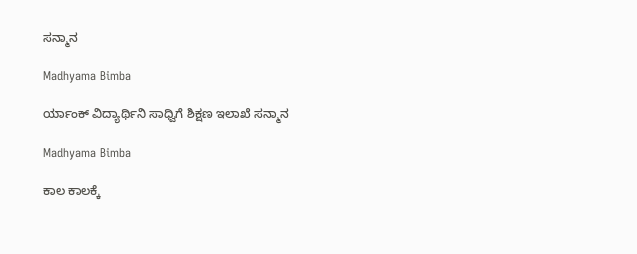ಸನ್ಮಾನ

Madhyama Bimba

ರ್ಯಾಂಕ್ ವಿದ್ಯಾರ್ಥಿನಿ ಸಾಧ್ವಿಗೆ ಶಿಕ್ಷಣ ಇಲಾಖೆ ಸನ್ಮಾನ

Madhyama Bimba

ಕಾಲ ಕಾಲಕ್ಕೆ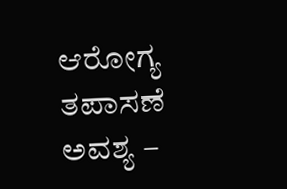ಆರೋಗ್ಯ ತಪಾಸಣೆ ಅವಶ್ಯ –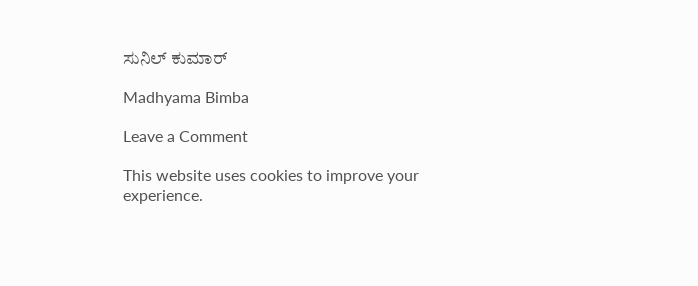ಸುನಿಲ್ ಕುಮಾರ್

Madhyama Bimba

Leave a Comment

This website uses cookies to improve your experience.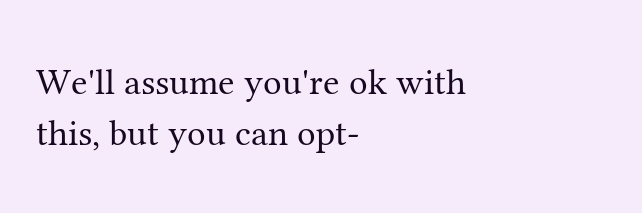We'll assume you're ok with this, but you can opt-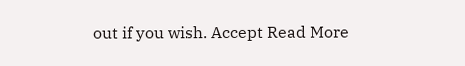out if you wish. Accept Read More